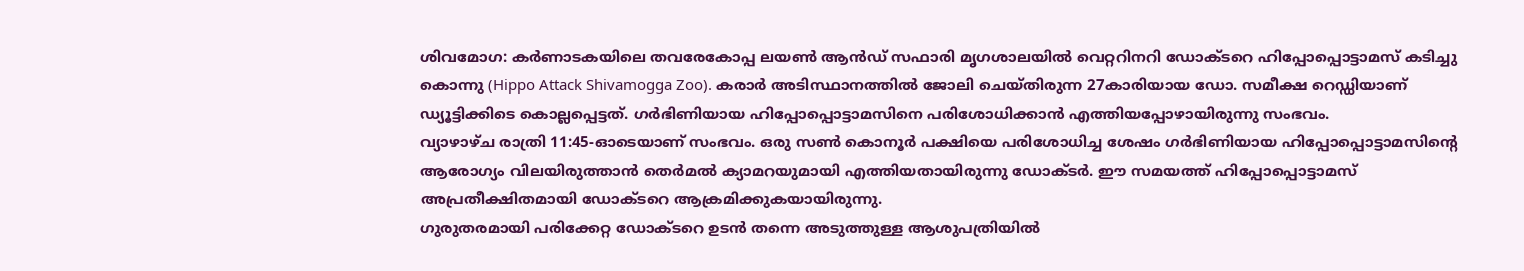ശിവമോഗ: കർണാടകയിലെ തവരേകോപ്പ ലയൺ ആൻഡ് സഫാരി മൃഗശാലയിൽ വെറ്ററിനറി ഡോക്ടറെ ഹിപ്പോപ്പൊട്ടാമസ് കടിച്ചു കൊന്നു (Hippo Attack Shivamogga Zoo). കരാർ അടിസ്ഥാനത്തിൽ ജോലി ചെയ്തിരുന്ന 27കാരിയായ ഡോ. സമീക്ഷ റെഡ്ഡിയാണ് ഡ്യൂട്ടിക്കിടെ കൊല്ലപ്പെട്ടത്. ഗർഭിണിയായ ഹിപ്പോപ്പൊട്ടാമസിനെ പരിശോധിക്കാൻ എത്തിയപ്പോഴായിരുന്നു സംഭവം.
വ്യാഴാഴ്ച രാത്രി 11:45-ഓടെയാണ് സംഭവം. ഒരു സൺ കൊനൂർ പക്ഷിയെ പരിശോധിച്ച ശേഷം ഗർഭിണിയായ ഹിപ്പോപ്പൊട്ടാമസിന്റെ ആരോഗ്യം വിലയിരുത്താൻ തെർമൽ ക്യാമറയുമായി എത്തിയതായിരുന്നു ഡോക്ടർ. ഈ സമയത്ത് ഹിപ്പോപ്പൊട്ടാമസ് അപ്രതീക്ഷിതമായി ഡോക്ടറെ ആക്രമിക്കുകയായിരുന്നു.
ഗുരുതരമായി പരിക്കേറ്റ ഡോക്ടറെ ഉടൻ തന്നെ അടുത്തുള്ള ആശുപത്രിയിൽ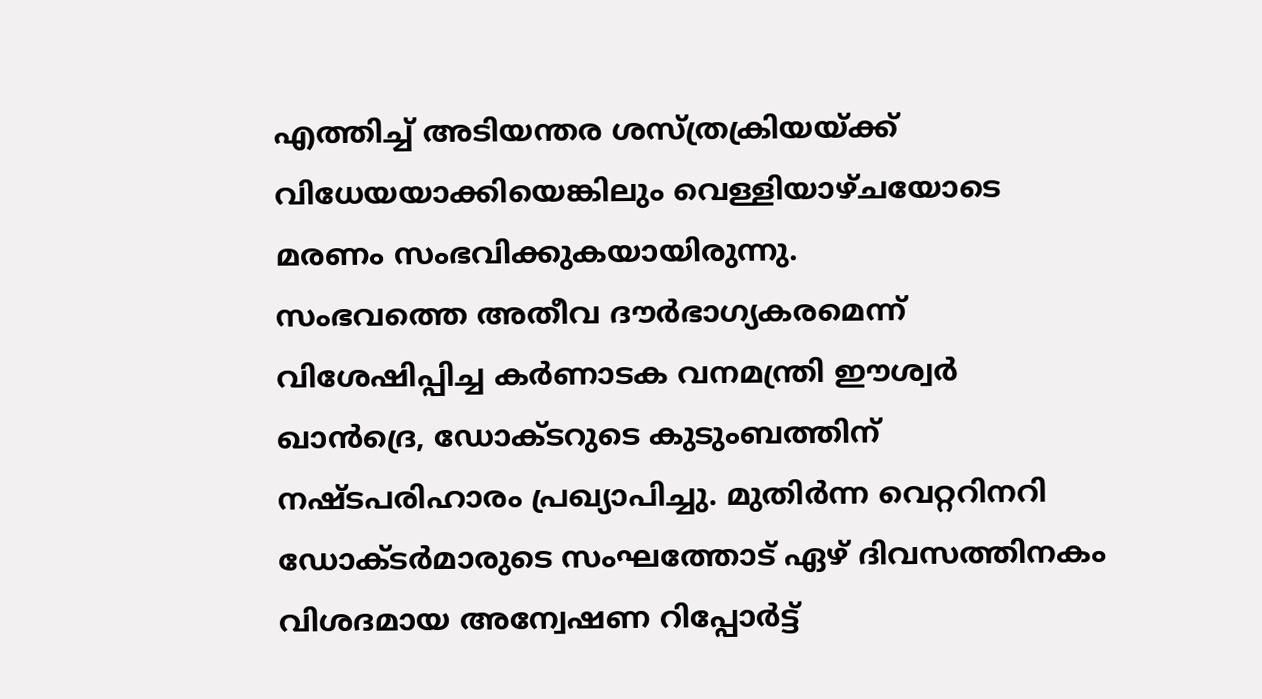എത്തിച്ച് അടിയന്തര ശസ്ത്രക്രിയയ്ക്ക് വിധേയയാക്കിയെങ്കിലും വെള്ളിയാഴ്ചയോടെ മരണം സംഭവിക്കുകയായിരുന്നു.
സംഭവത്തെ അതീവ ദൗർഭാഗ്യകരമെന്ന് വിശേഷിപ്പിച്ച കർണാടക വനമന്ത്രി ഈശ്വർ ഖാൻദ്രെ, ഡോക്ടറുടെ കുടുംബത്തിന് നഷ്ടപരിഹാരം പ്രഖ്യാപിച്ചു. മുതിർന്ന വെറ്ററിനറി ഡോക്ടർമാരുടെ സംഘത്തോട് ഏഴ് ദിവസത്തിനകം വിശദമായ അന്വേഷണ റിപ്പോർട്ട്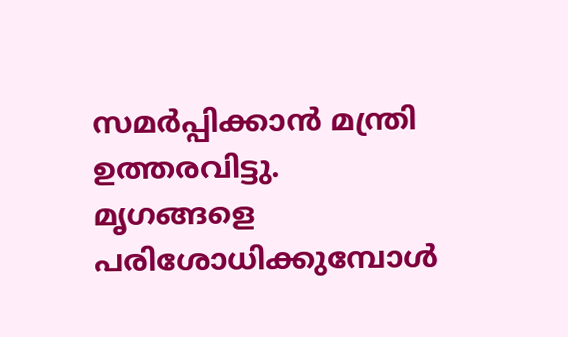സമർപ്പിക്കാൻ മന്ത്രി ഉത്തരവിട്ടു.
മൃഗങ്ങളെ പരിശോധിക്കുമ്പോൾ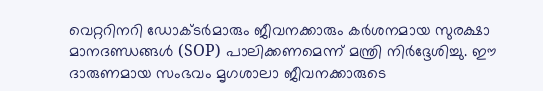വെറ്ററിനറി ഡോക്ടർമാരും ജീവനക്കാരും കർശനമായ സുരക്ഷാ മാനദണ്ഡങ്ങൾ (SOP) പാലിക്കണമെന്ന് മന്ത്രി നിർദ്ദേശിച്ചു. ഈ ദാരുണമായ സംഭവം മൃഗശാലാ ജീവനക്കാരുടെ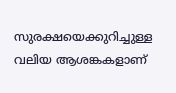സുരക്ഷയെക്കുറിച്ചുള്ള വലിയ ആശങ്കകളാണ്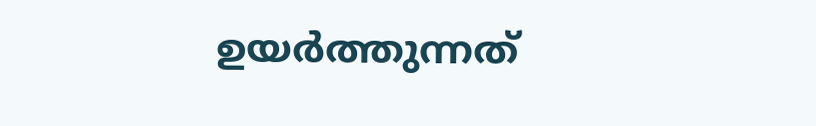ഉയർത്തുന്നത്